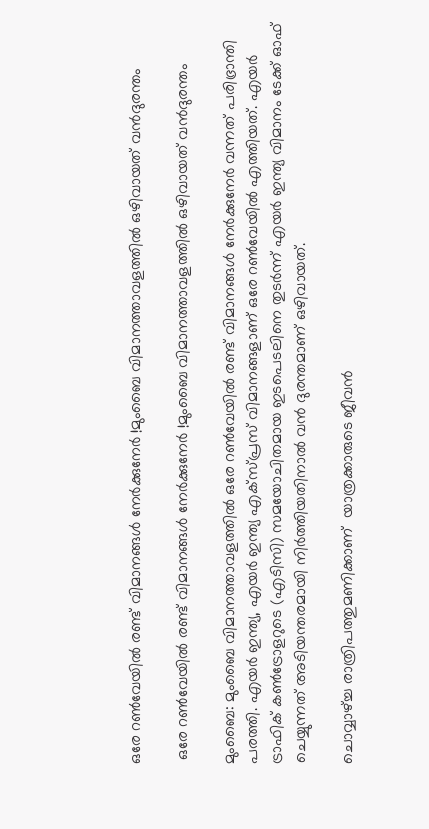ഒരേ റൺവേയിൽ രണ്ട് വിമാനങ്ങൾ നേർക്കുനേർ !മുംബൈ വിമാനത്താവളത്തിൽ ഒഴിവായത് വൻദുരന്തം

 ഒരേ റൺവേയിൽ രണ്ട് വിമാനങ്ങൾ നേർക്കുനേർ !മുംബൈ വിമാനത്താവളത്തിൽ ഒഴിവായത് വൻദുരന്തം

മുംബൈ: മുംബൈ വിമാനത്താവളത്തിൽ ഒരേ റൺവേയിൽ രണ്ട് വിമാനങ്ങൾ നേർക്കുനേർ വന്നത് പരിഭ്രാന്തി പരത്തി. എയർ ഇന്ത്യ, എയർ ഇന്ത്യ എക്സ്പ്രസ് വിമാനങ്ങളാണ് ഒരേ റൺവേയിൽ എത്തിയത്. എയർ ട്രാഫിക് കൺട്രോളറുടെ (എടിസി) സമയോചിതമായ ഇടപെടലിനെ തുടർന്ന് എയർ ഇന്ത്യ വിമാനം ടേക്ക് ഓഫ് ചെയ്യുന്നത് അടിയന്തരമായി നിർത്തിയതിനാൽ വൻ ദുരന്തമാണ് ഒഴിവായത്.

ചൊവ്വാഴ്ച്ച രാത്രിപത്തുമണിക്കാണ്  യാത്രക്കാരുടെ ജീവൻ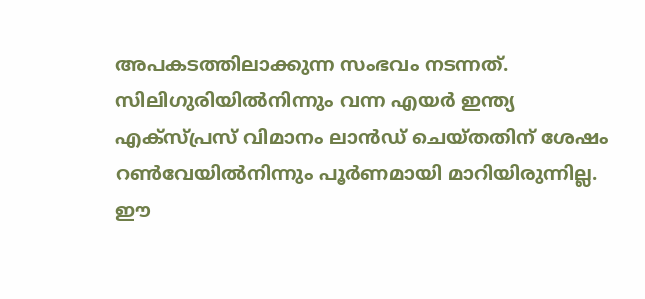അപകടത്തിലാക്കുന്ന സംഭവം നടന്നത്. സിലിഗുരിയിൽനിന്നും വന്ന എയർ ഇന്ത്യ എക്സ്പ്രസ് വിമാനം ലാൻഡ് ചെയ്തതിന് ശേഷം റൺവേയിൽനിന്നും പൂർണമായി മാറിയിരുന്നില്ല. ഈ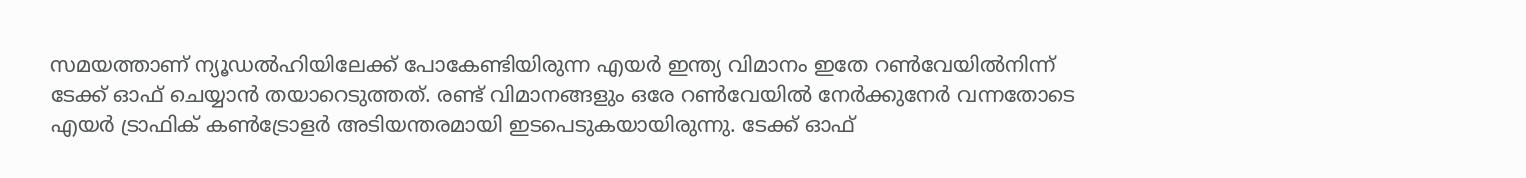സമയത്താണ് ന്യൂഡൽഹിയിലേക്ക് പോകേണ്ടിയിരുന്ന എയർ ഇന്ത്യ വിമാനം ഇതേ റൺവേയിൽനിന്ന് ടേക്ക് ഓഫ് ചെയ്യാൻ തയാറെടുത്തത്. രണ്ട് വിമാനങ്ങളും ഒരേ റൺവേയിൽ നേർക്കുനേർ വന്നതോടെ എയർ ട്രാഫിക് കൺട്രോളർ അടിയന്തരമായി ഇടപെടുകയായിരുന്നു. ടേക്ക് ഓഫ്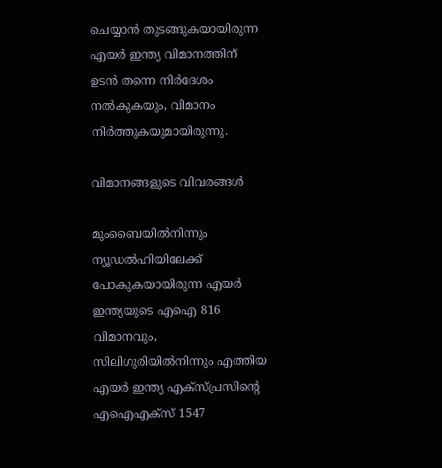ചെയ്യാൻ തുടങ്ങുകയായിരുന്ന എയർ ഇന്ത്യ വിമാനത്തിന് ഉടൻ തന്നെ നിർദേശം നൽകുകയും, വിമാനം നിർത്തുകയുമായിരുന്നു.

വിമാനങ്ങളുടെ വിവരങ്ങൾ

മുംബൈയിൽനിന്നും ന്യൂഡൽഹിയിലേക്ക് പോകുകയായിരുന്ന എയർ ഇന്ത്യയുടെ എഐ 816 വിമാനവും, സിലിഗുരിയിൽനിന്നും എത്തിയ എയർ ഇന്ത്യ എക്സ്പ്രസിൻ്റെ എഐഎക്സ് 1547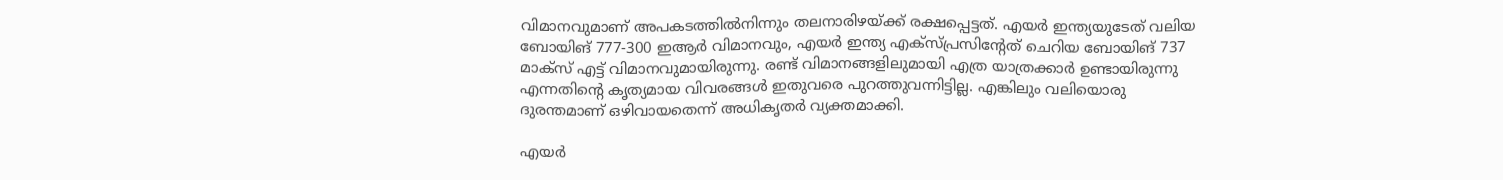വിമാനവുമാണ് അപകടത്തിൽനിന്നും തലനാരിഴയ്ക്ക് രക്ഷപ്പെട്ടത്. എയർ ഇന്ത്യയുടേത് വലിയ ബോയിങ് 777-300 ഇആർ വിമാനവും, എയർ ഇന്ത്യ എക്സ്പ്രസിൻ്റേത് ചെറിയ ബോയിങ് 737 മാക്സ് എട്ട് വിമാനവുമായിരുന്നു. രണ്ട് വിമാനങ്ങളിലുമായി എത്ര യാത്രക്കാർ ഉണ്ടായിരുന്നു എന്നതിൻ്റെ കൃത്യമായ വിവരങ്ങൾ ഇതുവരെ പുറത്തുവന്നിട്ടില്ല. എങ്കിലും വലിയൊരു ദുരന്തമാണ് ഒഴിവായതെന്ന് അധികൃതർ വ്യക്തമാക്കി.

എയർ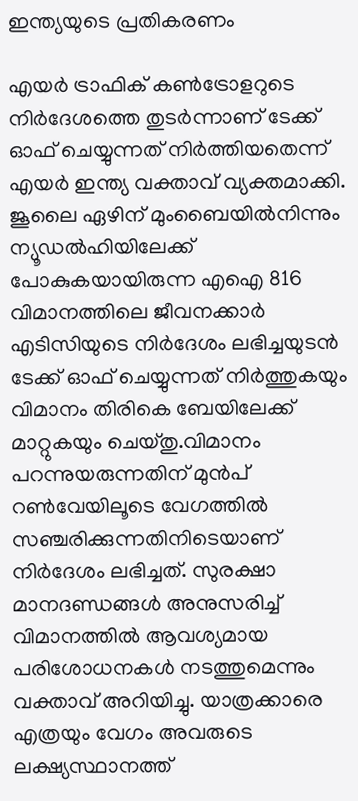ഇന്ത്യയുടെ പ്രതികരണം

എയർ ട്രാഫിക് കൺട്രോളറുടെ നിർദേശത്തെ തുടർന്നാണ് ടേക്ക് ഓഫ് ചെയ്യുന്നത് നിർത്തിയതെന്ന് എയർ ഇന്ത്യ വക്താവ് വ്യക്തമാക്കി. ജൂലൈ ഏഴിന് മുംബൈയിൽനിന്നും ന്യൂഡൽഹിയിലേക്ക് പോകുകയായിരുന്ന എഐ 816 വിമാനത്തിലെ ജീവനക്കാർ എടിസിയുടെ നിർദേശം ലഭിച്ചയുടൻ ടേക്ക് ഓഫ് ചെയ്യുന്നത് നിർത്തുകയും വിമാനം തിരികെ ബേയിലേക്ക് മാറ്റുകയും ചെയ്തു.വിമാനം പറന്നുയരുന്നതിന് മുൻപ് റൺവേയിലൂടെ വേഗത്തിൽ സഞ്ചരിക്കുന്നതിനിടെയാണ് നിർദേശം ലഭിച്ചത്. സുരക്ഷാ മാനദണ്ഡങ്ങൾ അനുസരിച്ച് വിമാനത്തിൽ ആവശ്യമായ പരിശോധനകൾ നടത്തുമെന്നും വക്താവ് അറിയിച്ചു. യാത്രക്കാരെ എത്രയും വേഗം അവരുടെ ലക്ഷ്യസ്ഥാനത്ത്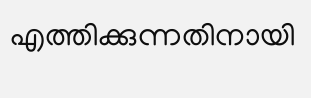എത്തിക്കുന്നതിനായി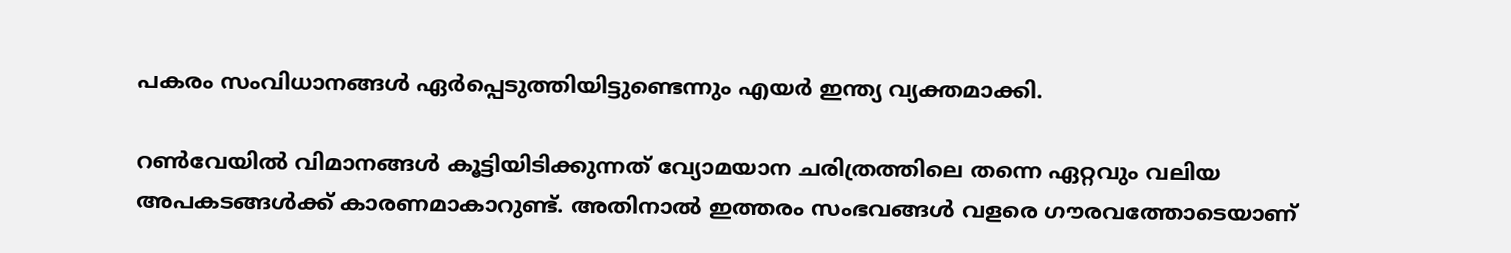പകരം സംവിധാനങ്ങൾ ഏർപ്പെടുത്തിയിട്ടുണ്ടെന്നും എയർ ഇന്ത്യ വ്യക്തമാക്കി.

റൺവേയിൽ വിമാനങ്ങൾ കൂട്ടിയിടിക്കുന്നത് വ്യോമയാന ചരിത്രത്തിലെ തന്നെ ഏറ്റവും വലിയ അപകടങ്ങൾക്ക് കാരണമാകാറുണ്ട്. അതിനാൽ ഇത്തരം സംഭവങ്ങൾ വളരെ ഗൗരവത്തോടെയാണ്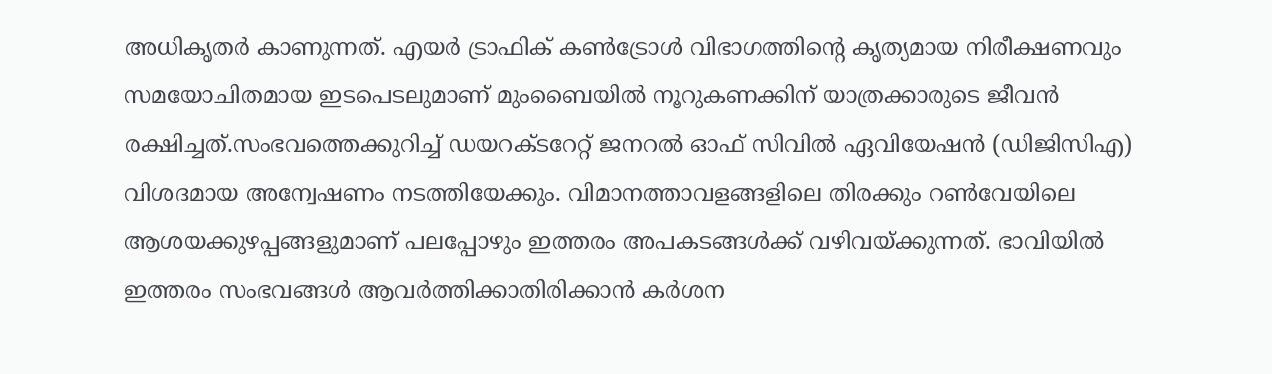അധികൃതർ കാണുന്നത്. എയർ ട്രാഫിക് കൺട്രോൾ വിഭാഗത്തിൻ്റെ കൃത്യമായ നിരീക്ഷണവും സമയോചിതമായ ഇടപെടലുമാണ് മുംബൈയിൽ നൂറുകണക്കിന് യാത്രക്കാരുടെ ജീവൻ രക്ഷിച്ചത്.സംഭവത്തെക്കുറിച്ച് ഡയറക്ടറേറ്റ് ജനറൽ ഓഫ് സിവിൽ ഏവിയേഷൻ (ഡിജിസിഎ) വിശദമായ അന്വേഷണം നടത്തിയേക്കും. വിമാനത്താവളങ്ങളിലെ തിരക്കും റൺവേയിലെ ആശയക്കുഴപ്പങ്ങളുമാണ് പലപ്പോഴും ഇത്തരം അപകടങ്ങൾക്ക് വഴിവയ്ക്കുന്നത്. ഭാവിയിൽ ഇത്തരം സംഭവങ്ങൾ ആവർത്തിക്കാതിരിക്കാൻ കർശന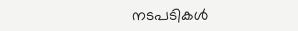നടപടികൾ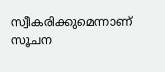സ്വീകരിക്കുമെന്നാണ് സൂചന